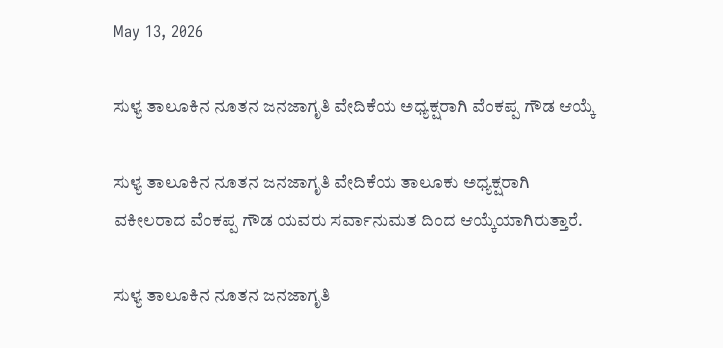May 13, 2026

ಸುಳ್ಯ ತಾಲೂಕಿನ ನೂತನ ಜನಜಾಗೃತಿ ವೇದಿಕೆಯ ಅಧ್ಯಕ್ಷರಾಗಿ ವೆಂಕಪ್ಪ ಗೌಡ ಆಯ್ಕೆ

ಸುಳ್ಯ ತಾಲೂಕಿನ ನೂತನ ಜನಜಾಗೃತಿ ವೇದಿಕೆಯ ತಾಲೂಕು ಅಧ್ಯಕ್ಷರಾಗಿ ವಕೀಲರಾದ ವೆಂಕಪ್ಪ ಗೌಡ ಯವರು ಸರ್ವಾನುಮತ ದಿಂದ ಆಯ್ಕೆಯಾಗಿರುತ್ತಾರೆ.

ಸುಳ್ಯ ತಾಲೂಕಿನ ನೂತನ ಜನಜಾಗೃತಿ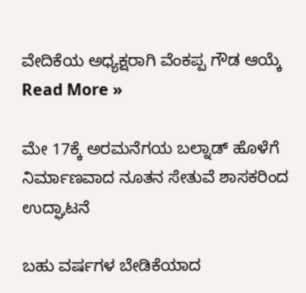ವೇದಿಕೆಯ ಅಧ್ಯಕ್ಷರಾಗಿ ವೆಂಕಪ್ಪ ಗೌಡ ಆಯ್ಕೆ Read More »

ಮೇ 17ಕ್ಕೆ ಅರಮನೆಗಯ ಬಲ್ನಾಡ್ ಹೊಳೆಗೆ ನಿರ್ಮಾಣವಾದ ನೂತನ ಸೇತುವೆ ಶಾಸಕರಿಂದ ಉದ್ಘಾಟನೆ

ಬಹು ವರ್ಷಗಳ ಬೇಡಿಕೆಯಾದ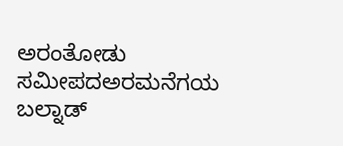ಅರಂತೋಡು ಸಮೀಪದಅರಮನೆಗಯ ಬಲ್ನಾಡ್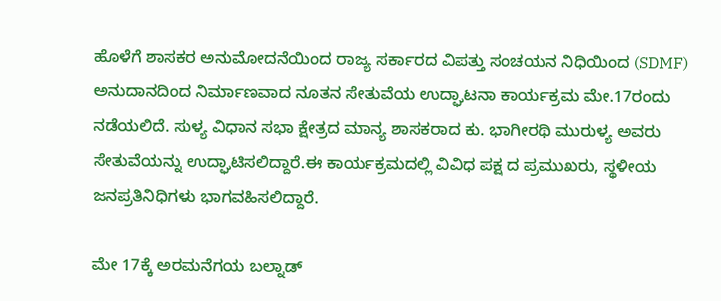ಹೊಳೆಗೆ ಶಾಸಕರ ಅನುಮೋದನೆಯಿಂದ ರಾಜ್ಯ ಸರ್ಕಾರದ ವಿಪತ್ತು ಸಂಚಯನ ನಿಧಿಯಿಂದ (SDMF) ಅನುದಾನದಿಂದ ನಿರ್ಮಾಣವಾದ ನೂತನ ಸೇತುವೆಯ ಉದ್ಘಾಟನಾ ಕಾರ್ಯಕ್ರಮ ಮೇ.17ರಂದು ನಡೆಯಲಿದೆ. ಸುಳ್ಯ ವಿಧಾನ ಸಭಾ ಕ್ಷೇತ್ರದ ಮಾನ್ಯ ಶಾಸಕರಾದ ಕು. ಭಾಗೀರಥಿ ಮುರುಳ್ಯ ಅವರು ಸೇತುವೆಯನ್ನು ಉದ್ಘಾಟಿಸಲಿದ್ದಾರೆ.ಈ ಕಾರ್ಯಕ್ರಮದಲ್ಲಿ ವಿವಿಧ ಪಕ್ಷ ದ ಪ್ರಮುಖರು, ಸ್ಥಳೀಯ ಜನಪ್ರತಿನಿಧಿಗಳು ಭಾಗವಹಿಸಲಿದ್ದಾರೆ.

ಮೇ 17ಕ್ಕೆ ಅರಮನೆಗಯ ಬಲ್ನಾಡ್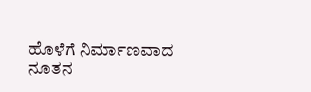ಹೊಳೆಗೆ ನಿರ್ಮಾಣವಾದ ನೂತನ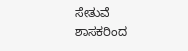ಸೇತುವೆ ಶಾಸಕರಿಂದ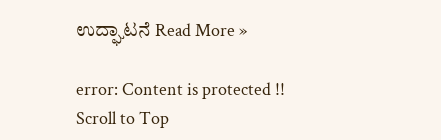ಉದ್ಘಾಟನೆ Read More »

error: Content is protected !!
Scroll to Top